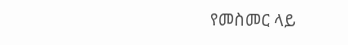የመስመር ላይ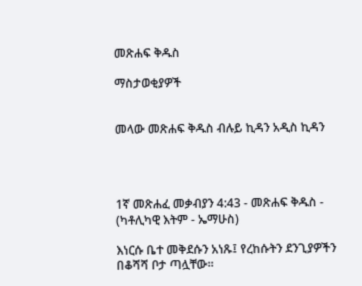መጽሐፍ ቅዱስ

ማስታወቂያዎች


መላው መጽሐፍ ቅዱስ ብሉይ ኪዳን አዲስ ኪዳን




1ኛ መጽሐፈ መቃብያን 4:43 - መጽሐፍ ቅዱስ - (ካቶሊካዊ እትም - ኤማሁስ)

እነርሱ ቤተ መቅደሱን አነጹ፤ የረከሱትን ደንጊያዎችን በቆሻሻ ቦታ ጣሏቸው።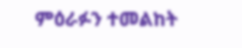ምዕራፉን ተመልከት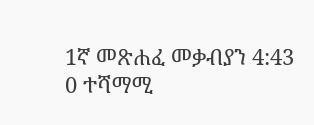1ኛ መጽሐፈ መቃብያን 4:43
0 ተሻማሚ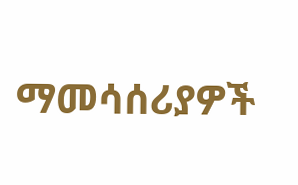ማመሳሰሪያዎች